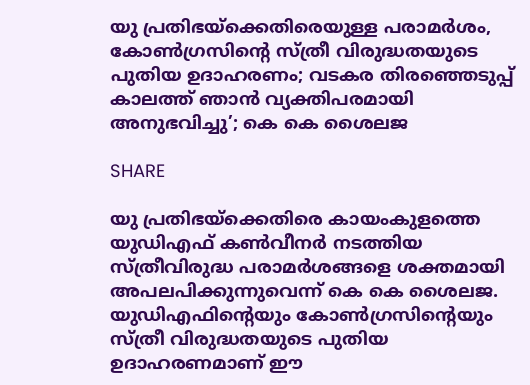യു പ്രതിഭയ്‌ക്കെതിരെയുള്ള പരാമർശം, കോണ്‍ഗ്രസിന്റെ സ്ത്രീ വിരുദ്ധതയുടെ പുതിയ ഉദാഹരണം; വടകര തിരഞ്ഞെടുപ്പ് കാലത്ത് ഞാൻ വ്യക്തിപരമായി അനുഭവിച്ചു’; കെ കെ ശൈലജ

SHARE

യു പ്രതിഭയ്‌ക്കെതിരെ കായംകുളത്തെ യുഡിഎഫ് കണ്‍വീനര്‍ നടത്തിയ സ്ത്രീവിരുദ്ധ പരാമര്‍ശങ്ങളെ ശക്തമായി അപലപിക്കുന്നുവെന്ന് കെ കെ ശൈലജ. യുഡിഎഫിന്റെയും കോണ്‍ഗ്രസിന്റെയും സ്ത്രീ വിരുദ്ധതയുടെ പുതിയ ഉദാഹരണമാണ് ഈ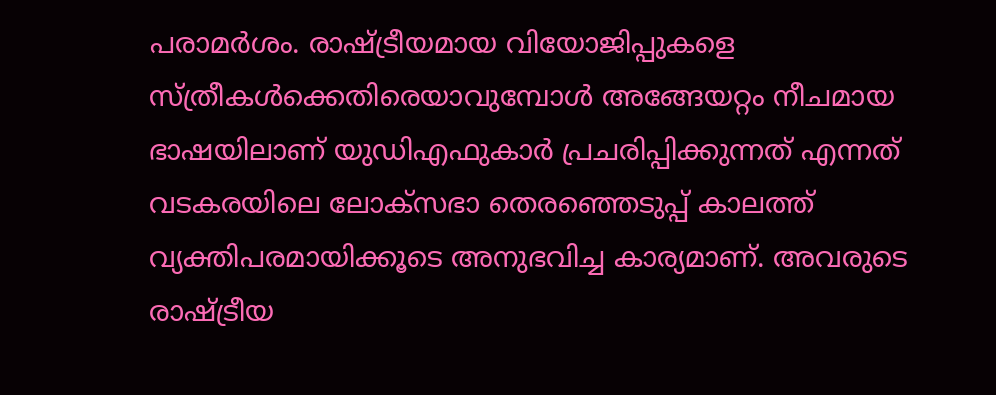പരാമര്‍ശം. രാഷ്ട്രീയമായ വിയോജിപ്പുകളെ സ്ത്രീകള്‍ക്കെതിരെയാവുമ്പോള്‍ അങ്ങേയറ്റം നീചമായ ഭാഷയിലാണ് യുഡിഎഫുകാര്‍ പ്രചരിപ്പിക്കുന്നത് എന്നത് വടകരയിലെ ലോക്‌സഭാ തെരഞ്ഞെടുപ്പ് കാലത്ത് വ്യക്തിപരമായിക്കൂടെ അനുഭവിച്ച കാര്യമാണ്. അവരുടെ രാഷ്ട്രീയ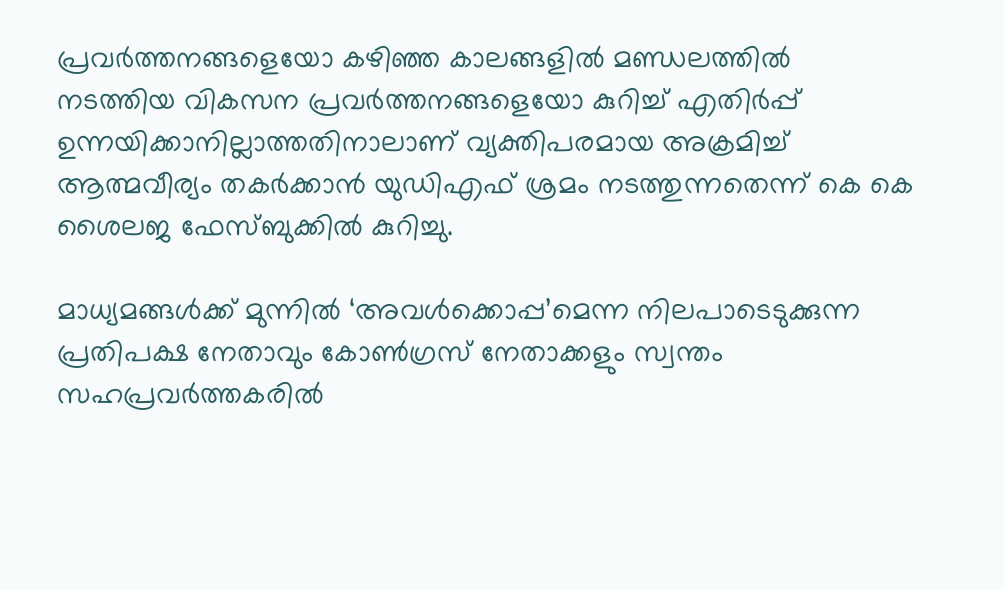പ്രവര്‍ത്തനങ്ങളെയോ കഴിഞ്ഞ കാലങ്ങളില്‍ മണ്ഡലത്തില്‍ നടത്തിയ വികസന പ്രവര്‍ത്തനങ്ങളെയോ കുറിച്ച് എതിര്‍പ്പ് ഉന്നയിക്കാനില്ലാത്തതിനാലാണ് വ്യക്തിപരമായ അക്രമിച്ച് ആത്മവീര്യം തകര്‍ക്കാന്‍ യുഡിഎഫ് ശ്രമം നടത്തുന്നതെന്ന് കെ കെ ശൈലജ ഫേസ്ബുക്കിൽ കുറിച്ചു.

മാധ്യമങ്ങള്‍ക്ക് മുന്നില്‍ ‘അവള്‍ക്കൊപ്പ’മെന്ന നിലപാടെടുക്കുന്ന പ്രതിപക്ഷ നേതാവും കോണ്‍ഗ്രസ് നേതാക്കളും സ്വന്തം സഹപ്രവര്‍ത്തകരില്‍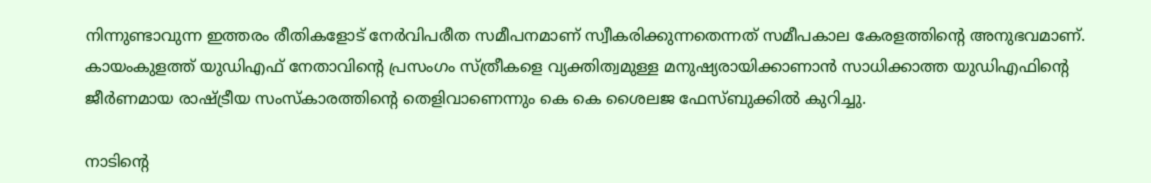നിന്നുണ്ടാവുന്ന ഇത്തരം രീതികളോട് നേര്‍വിപരീത സമീപനമാണ് സ്വീകരിക്കുന്നതെന്നത് സമീപകാല കേരളത്തിന്റെ അനുഭവമാണ്. കായംകുളത്ത് യുഡിഎഫ് നേതാവിന്റെ പ്രസംഗം സ്ത്രീകളെ വ്യക്തിത്വമുള്ള മനുഷ്യരായിക്കാണാന്‍ സാധിക്കാത്ത യുഡിഎഫിന്റെ ജീര്‍ണമായ രാഷ്ട്രീയ സംസ്‌കാരത്തിന്റെ തെളിവാണെന്നും കെ കെ ശൈലജ ഫേസ്ബുക്കിൽ കുറിച്ചു.

നാടിന്റെ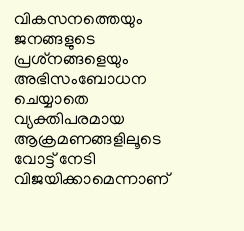വികസനത്തെയും ജനങ്ങളുടെ പ്രശ്‌നങ്ങളെയും അഭിസംബോധന ചെയ്യാതെ വ്യക്തിപരമായ ആക്രമണങ്ങളിലൂടെ വോട്ട് നേടി വിജയിക്കാമെന്നാണ്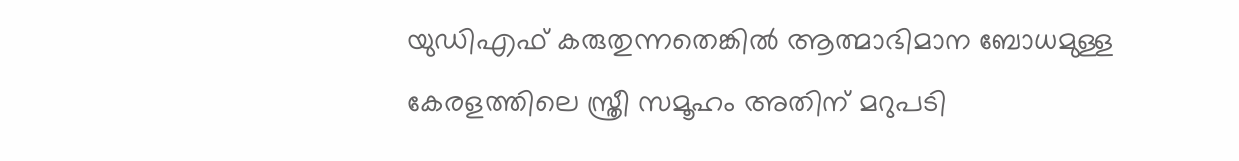യുഡിഎഫ് കരുതുന്നതെങ്കില്‍ ആത്മാഭിമാന ബോധമുള്ള കേരളത്തിലെ സ്ത്രീ സമൂഹം അതിന് മറുപടി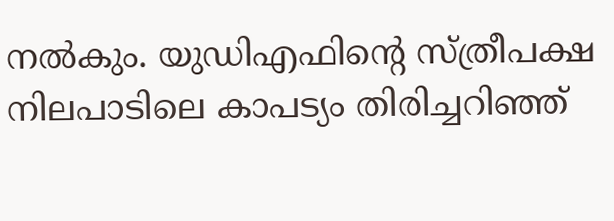നല്‍കും. യുഡിഎഫിന്റെ സ്ത്രീപക്ഷ നിലപാടിലെ കാപട്യം തിരിച്ചറിഞ്ഞ്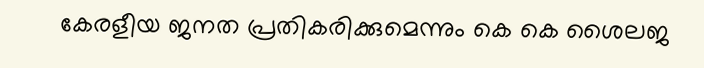കേരളീയ ജനത പ്രതികരിക്കുമെന്നും കെ കെ ശൈലജ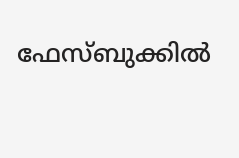ഫേസ്ബുക്കിൽ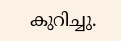കുറിച്ചു.